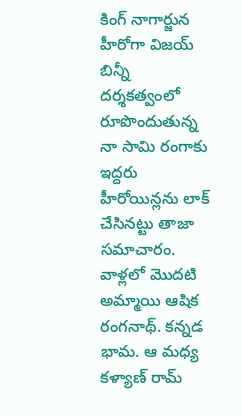కింగ్ నాగార్జున హీరోగా విజయ్ బిన్నీ దర్శకత్వంలో రూపొందుతున్న నా సామి రంగాకు ఇద్దరు హీరోయిన్లను లాక్ చేసినట్టు తాజా సమాచారం. వాళ్లలో మొదటి అమ్మాయి ఆషిక రంగనాథ్. కన్నడ భామ. ఆ మధ్య కళ్యాణ్ రామ్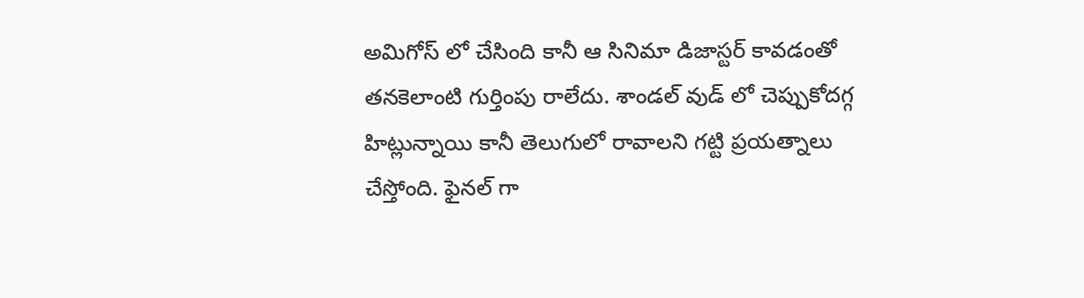అమిగోస్ లో చేసింది కానీ ఆ సినిమా డిజాస్టర్ కావడంతో తనకెలాంటి గుర్తింపు రాలేదు. శాండల్ వుడ్ లో చెప్పుకోదగ్గ హిట్లున్నాయి కానీ తెలుగులో రావాలని గట్టి ప్రయత్నాలు చేస్తోంది. ఫైనల్ గా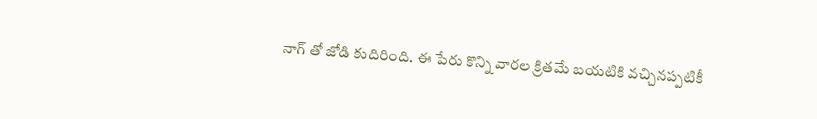నాగ్ తో జోడి కుదిరింది. ఈ పేరు కొన్ని వారల క్రితమే బయటికి వచ్చినప్పటికీ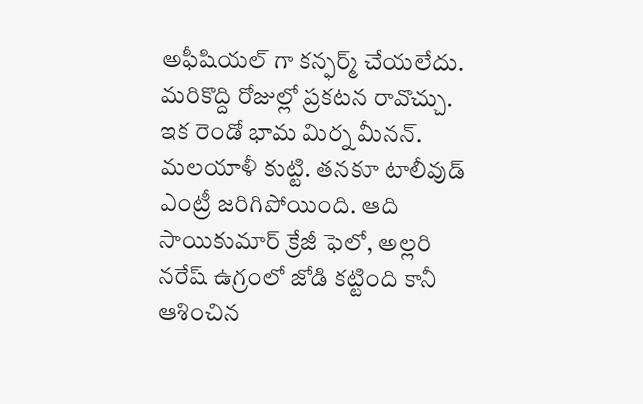అఫీషియల్ గా కన్ఫర్మ్ చేయలేదు. మరికొద్ది రోజుల్లో ప్రకటన రావొచ్చు.
ఇక రెండో భామ మిర్న మీనన్. మలయాళీ కుట్టి. తనకూ టాలీవుడ్ ఎంట్రీ జరిగిపోయింది. ఆది సాయికుమార్ క్రేజీ ఫెలో, అల్లరి నరేష్ ఉగ్రంలో జోడి కట్టింది కానీ ఆశించిన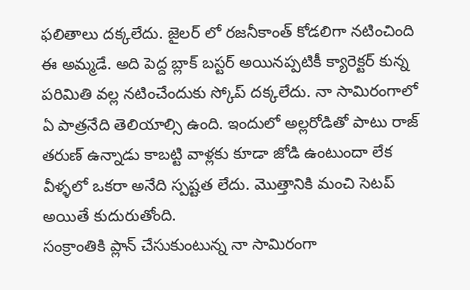ఫలితాలు దక్కలేదు. జైలర్ లో రజనీకాంత్ కోడలిగా నటించింది ఈ అమ్మడే. అది పెద్ద బ్లాక్ బస్టర్ అయినప్పటికీ క్యారెక్టర్ కున్న పరిమితి వల్ల నటించేందుకు స్కోప్ దక్కలేదు. నా సామిరంగాలో ఏ పాత్రనేది తెలియాల్సి ఉంది. ఇందులో అల్లరోడితో పాటు రాజ్ తరుణ్ ఉన్నాడు కాబట్టి వాళ్లకు కూడా జోడి ఉంటుందా లేక వీళ్ళలో ఒకరా అనేది స్పష్టత లేదు. మొత్తానికి మంచి సెటప్ అయితే కుదురుతోంది.
సంక్రాంతికి ప్లాన్ చేసుకుంటున్న నా సామిరంగా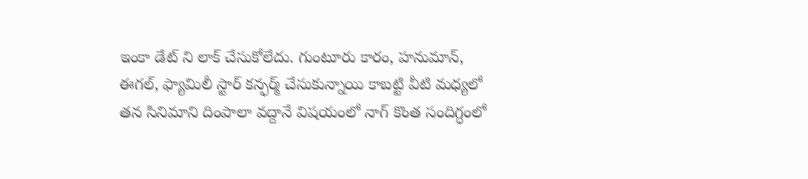ఇంకా డేట్ ని లాక్ చేసుకోలేదు. గుంటూరు కారం, హనుమాన్, ఈగల్, ఫ్యామిలీ స్టార్ కన్ఫర్మ్ చేసుకున్నాయి కాబట్టి వీటి మధ్యలో తన సినిమాని దింపాలా వద్దానే విషయంలో నాగ్ కొంత సందిగ్ధంలో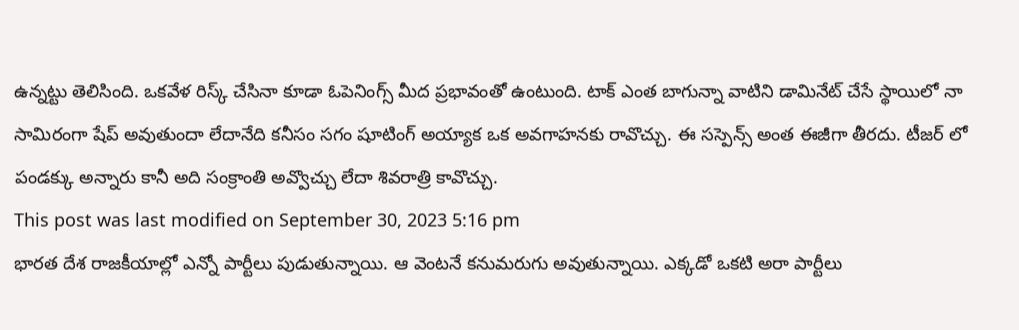ఉన్నట్టు తెలిసింది. ఒకవేళ రిస్క్ చేసినా కూడా ఓపెనింగ్స్ మీద ప్రభావంతో ఉంటుంది. టాక్ ఎంత బాగున్నా వాటిని డామినేట్ చేసే స్థాయిలో నా సామిరంగా షేప్ అవుతుందా లేదానేది కనీసం సగం షూటింగ్ అయ్యాక ఒక అవగాహనకు రావొచ్చు. ఈ సస్పెన్స్ అంత ఈజీగా తీరదు. టీజర్ లో పండక్కు అన్నారు కానీ అది సంక్రాంతి అవ్వొచ్చు లేదా శివరాత్రి కావొచ్చు.
This post was last modified on September 30, 2023 5:16 pm
భారత దేశ రాజకీయాల్లో ఎన్నో పార్టీలు పుడుతున్నాయి. ఆ వెంటనే కనుమరుగు అవుతున్నాయి. ఎక్కడో ఒకటి అరా పార్టీలు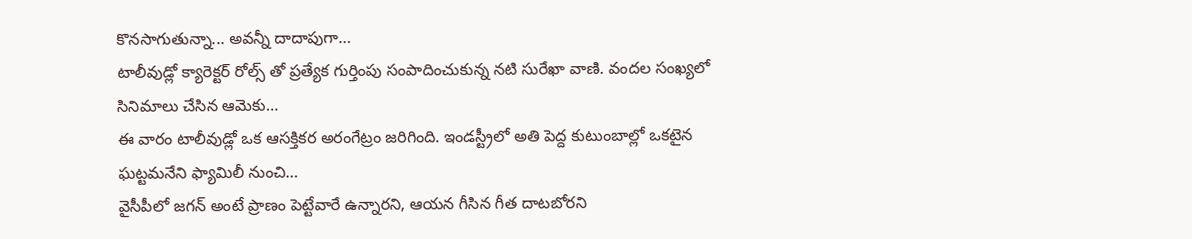కొనసాగుతున్నా... అవన్నీ దాదాపుగా…
టాలీవుడ్లో క్యారెక్టర్ రోల్స్ తో ప్రత్యేక గుర్తింపు సంపాదించుకున్న నటి సురేఖా వాణి. వందల సంఖ్యలో సినిమాలు చేసిన ఆమెకు…
ఈ వారం టాలీవుడ్లో ఒక ఆసక్తికర అరంగేట్రం జరిగింది. ఇండస్ట్రీలో అతి పెద్ద కుటుంబాల్లో ఒకటైన ఘట్టమనేని ఫ్యామిలీ నుంచి…
వైసీపీలో జగన్ అంటే ప్రాణం పెట్టేవారే ఉన్నారని, ఆయన గీసిన గీత దాటబోరని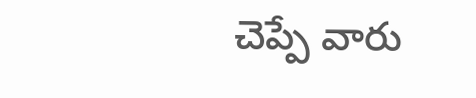చెప్పే వారు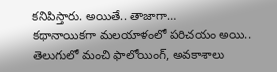కనిపిస్తారు. అయితే.. తాజాగా…
కథానాయికగా మలయాళంలో పరిచయం అయి.. తెలుగులో మంచి ఫాలోయింగ్, అవకాశాలు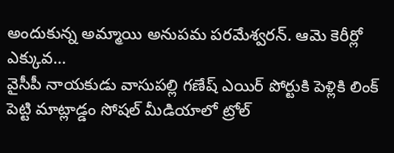అందుకున్న అమ్మాయి అనుపమ పరమేశ్వరన్. ఆమె కెరీర్లో ఎక్కువ…
వైసీపీ నాయకుడు వాసుపల్లి గణేష్ ఎయిర్ పోర్టుకి పెళ్లికి లింక్ పెట్టి మాట్లాడ్డం సోషల్ మీడియాలో ట్రోల్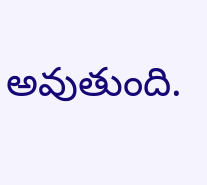అవుతుంది.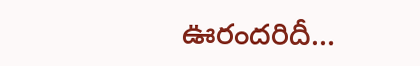ఊరందరిదీ…